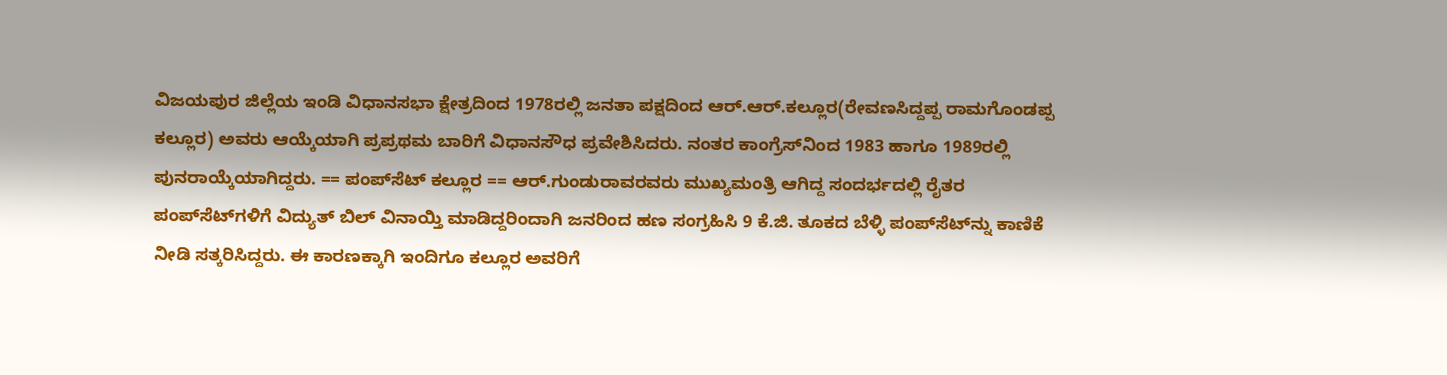ವಿಜಯಪುರ ಜಿಲ್ಲೆಯ ಇಂಡಿ ವಿಧಾನಸಭಾ ಕ್ಷೇತ್ರದಿಂದ 1978ರಲ್ಲಿ ಜನತಾ ಪಕ್ಷದಿಂದ ಆರ್.ಆರ್.ಕಲ್ಲೂರ(ರೇವಣಸಿದ್ದಪ್ಪ ರಾಮಗೊಂಡಪ್ಪ ಕಲ್ಲೂರ) ಅವರು ಆಯ್ಕೆಯಾಗಿ ಪ್ರಪ್ರಥಮ ಬಾರಿಗೆ ವಿಧಾನಸೌಧ ಪ್ರವೇಶಿಸಿದರು. ನಂತರ ಕಾಂಗ್ರೆಸ್‌ನಿಂದ 1983 ಹಾಗೂ 1989ರಲ್ಲಿ ಪುನರಾಯ್ಕೆಯಾಗಿದ್ದರು. == ಪಂಪ್‌ಸೆಟ್ ಕಲ್ಲೂರ == ಆರ್.ಗುಂಡುರಾವರವರು ಮುಖ್ಯಮಂತ್ರಿ ಆಗಿದ್ದ ಸಂದರ್ಭದಲ್ಲಿ ರೈತರ ಪಂಪ್‌ಸೆಟ್‌ಗಳಿಗೆ ವಿದ್ಯುತ್ ಬಿಲ್ ವಿನಾಯ್ತಿ ಮಾಡಿದ್ದರಿಂದಾಗಿ ಜನರಿಂದ ಹಣ ಸಂಗ್ರಹಿಸಿ 9 ಕೆ.ಜಿ. ತೂಕದ ಬೆಳ್ಳಿ ಪಂಪ್‌ಸೆಟ್‌ನ್ನು ಕಾಣಿಕೆ ನೀಡಿ ಸತ್ಕರಿಸಿದ್ದರು. ಈ ಕಾರಣಕ್ಕಾಗಿ ಇಂದಿಗೂ ಕಲ್ಲೂರ ಅವರಿಗೆ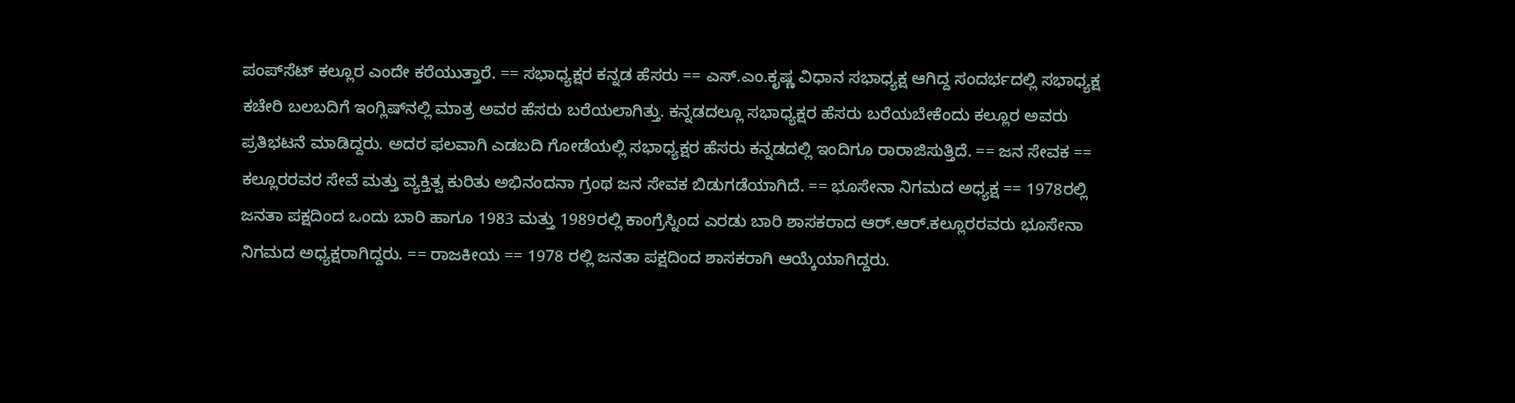ಪಂಪ್‌ಸೆಟ್ ಕಲ್ಲೂರ ಎಂದೇ ಕರೆಯುತ್ತಾರೆ. == ಸಭಾಧ್ಯಕ್ಷರ ಕನ್ನಡ ಹೆಸರು == ಎಸ್.ಎಂ.ಕೃಷ್ಣ ವಿಧಾನ ಸಭಾಧ್ಯಕ್ಷ ಆಗಿದ್ದ ಸಂದರ್ಭದಲ್ಲಿ ಸಭಾಧ್ಯಕ್ಷ ಕಚೇರಿ ಬಲಬದಿಗೆ ಇಂಗ್ಲಿಷ್‌ನಲ್ಲಿ ಮಾತ್ರ ಅವರ ಹೆಸರು ಬರೆಯಲಾಗಿತ್ತು. ಕನ್ನಡದಲ್ಲೂ ಸಭಾಧ್ಯಕ್ಷರ ಹೆಸರು ಬರೆಯಬೇಕೆಂದು ಕಲ್ಲೂರ ಅವರು ಪ್ರತಿಭಟನೆ ಮಾಡಿದ್ದರು. ಅದರ ಫಲವಾಗಿ ಎಡಬದಿ ಗೋಡೆಯಲ್ಲಿ ಸಭಾಧ್ಯಕ್ಷರ ಹೆಸರು ಕನ್ನಡದಲ್ಲಿ ಇಂದಿಗೂ ರಾರಾಜಿಸುತ್ತಿದೆ. == ಜನ ಸೇವಕ == ಕಲ್ಲೂರರವರ ಸೇವೆ ಮತ್ತು ವ್ಯಕ್ತಿತ್ವ ಕುರಿತು ಅಭಿನಂದನಾ ಗ್ರಂಥ ಜನ ಸೇವಕ ಬಿಡುಗಡೆಯಾಗಿದೆ. == ಭೂಸೇನಾ ನಿಗಮದ ಅಧ್ಯಕ್ಷ == 1978ರಲ್ಲಿ ಜನತಾ ಪಕ್ಷದಿಂದ ಒಂದು ಬಾರಿ ಹಾಗೂ 1983 ಮತ್ತು 1989ರಲ್ಲಿ ಕಾಂಗ್ರೆಸ್ನಿಂದ ಎರಡು ಬಾರಿ ಶಾಸಕರಾದ ಆರ್.ಆರ್.ಕಲ್ಲೂರರವರು ಭೂಸೇನಾ ನಿಗಮದ ಅಧ್ಯಕ್ಷರಾಗಿದ್ದರು. == ರಾಜಕೀಯ == 1978 ರಲ್ಲಿ ಜನತಾ ಪಕ್ಷದಿಂದ ಶಾಸಕರಾಗಿ ಆಯ್ಕೆಯಾಗಿದ್ದರು.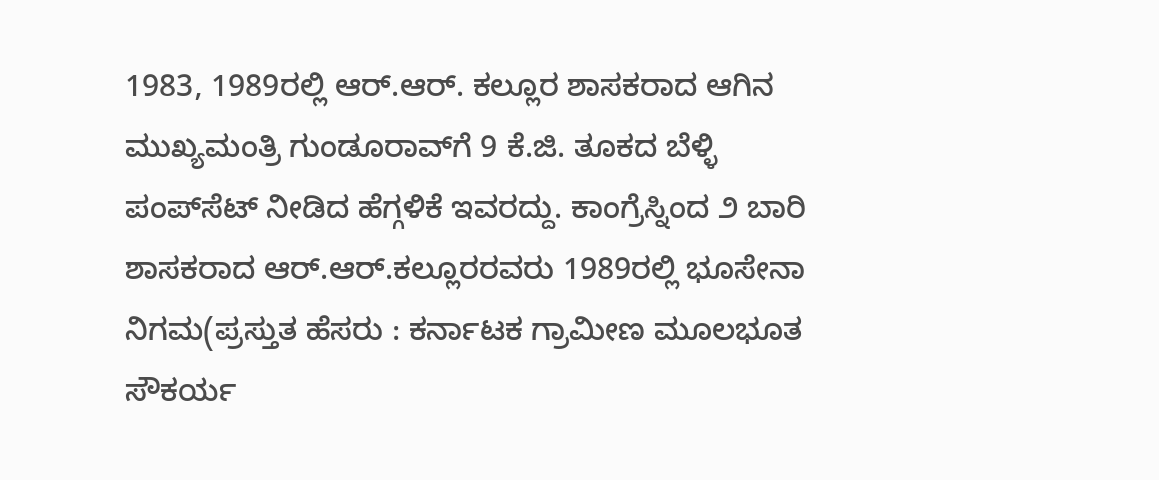1983, 1989ರಲ್ಲಿ ಆರ್.ಆರ್. ಕಲ್ಲೂರ ಶಾಸಕರಾದ ಆಗಿನ ಮುಖ್ಯಮಂತ್ರಿ ಗುಂಡೂರಾವ್‌ಗೆ 9 ಕೆ.ಜಿ. ತೂಕದ ಬೆಳ್ಳಿ ಪಂಪ್‌ಸೆಟ್‌ ನೀಡಿದ ಹೆಗ್ಗಳಿಕೆ ಇವರದ್ದು. ಕಾಂಗ್ರೆಸ್ನಿಂದ ೨ ಬಾರಿ ಶಾಸಕರಾದ ಆರ್.ಆರ್.ಕಲ್ಲೂರರವರು 1989ರಲ್ಲಿ ಭೂಸೇನಾ ನಿಗಮ(ಪ್ರಸ್ತುತ ಹೆಸರು : ಕರ್ನಾಟಕ ಗ್ರಾಮೀಣ ಮೂಲಭೂತ ಸೌಕರ್ಯ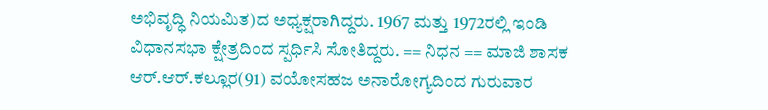ಅಭಿವೃದ್ಧಿ ನಿಯಮಿತ)ದ ಅಧ್ಯಕ್ಷರಾಗಿದ್ದರು. 1967 ಮತ್ತು 1972ರಲ್ಲಿ ಇಂಡಿ ವಿಧಾನಸಭಾ ಕ್ಷೇತ್ರದಿಂದ ಸ್ಪರ್ಧಿಸಿ ಸೋತಿದ್ದರು. == ನಿಧನ == ಮಾಜಿ ಶಾಸಕ ಆರ್‌.ಆರ್‌.ಕಲ್ಲೂರ(91) ವಯೋಸಹಜ ಅನಾರೋಗ್ಯದಿಂದ ಗುರುವಾರ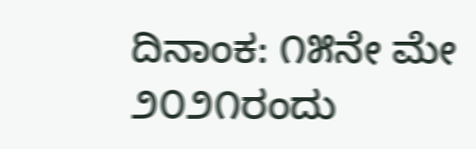ದಿನಾಂಕ: ೧೫ನೇ ಮೇ ೨೦೨೧ರಂದು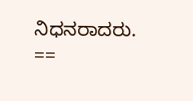ನಿಧನರಾದರು. ==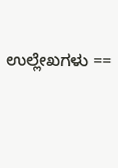ಉಲ್ಲೇಖಗಳು ==